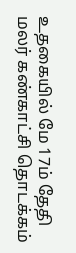உதகையில் மே 17ம் தேதி மலர் கண்காட்சி தொடக்கம்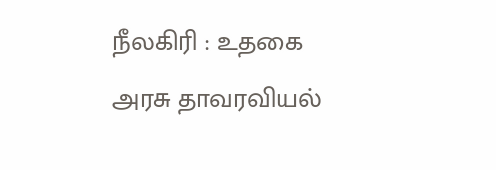நீலகிரி : உதகை அரசு தாவரவியல்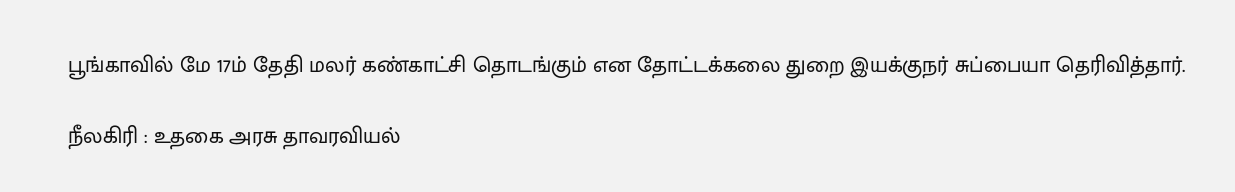பூங்காவில் மே 17ம் தேதி மலர் கண்காட்சி தொடங்கும் என தோட்டக்கலை துறை இயக்குநர் சுப்பையா தெரிவித்தார்.

நீலகிரி : உதகை அரசு தாவரவியல்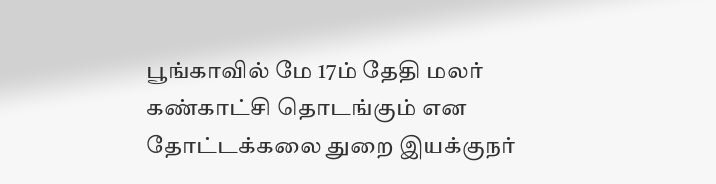பூங்காவில் மே 17ம் தேதி மலர் கண்காட்சி தொடங்கும் என தோட்டக்கலை துறை இயக்குநர்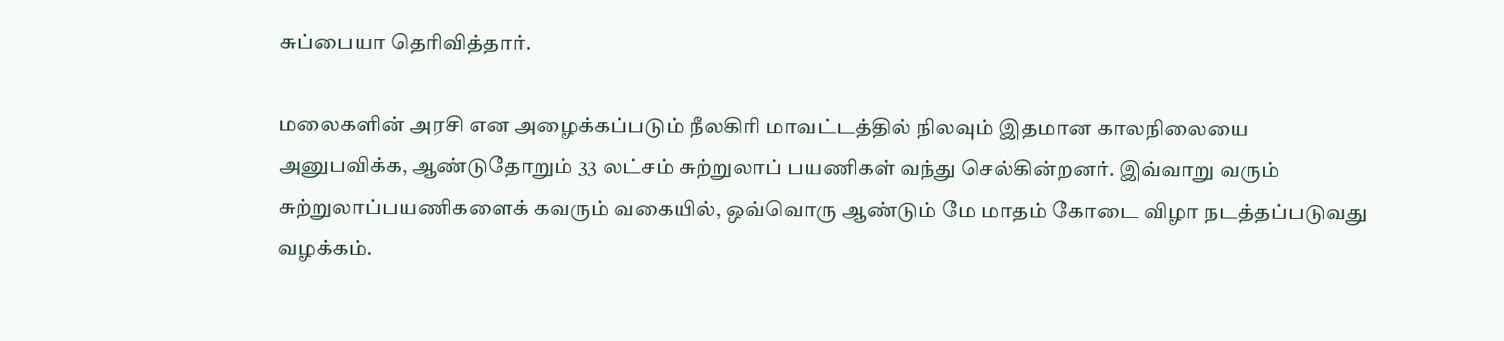சுப்பையா தெரிவித்தார்.

மலைகளின் அரசி என அழைக்கப்படும் நீலகிரி மாவட்டத்தில் நிலவும் இதமான காலநிலையை அனுபவிக்க, ஆண்டுதோறும் 33 லட்சம் சுற்றுலாப் பயணிகள் வந்து செல்கின்றனர். இவ்வாறு வரும் சுற்றுலாப்பயணிகளைக் கவரும் வகையில், ஒவ்வொரு ஆண்டும் மே மாதம் கோடை விழா நடத்தப்படுவது வழக்கம்.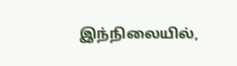இந்நிலையில்,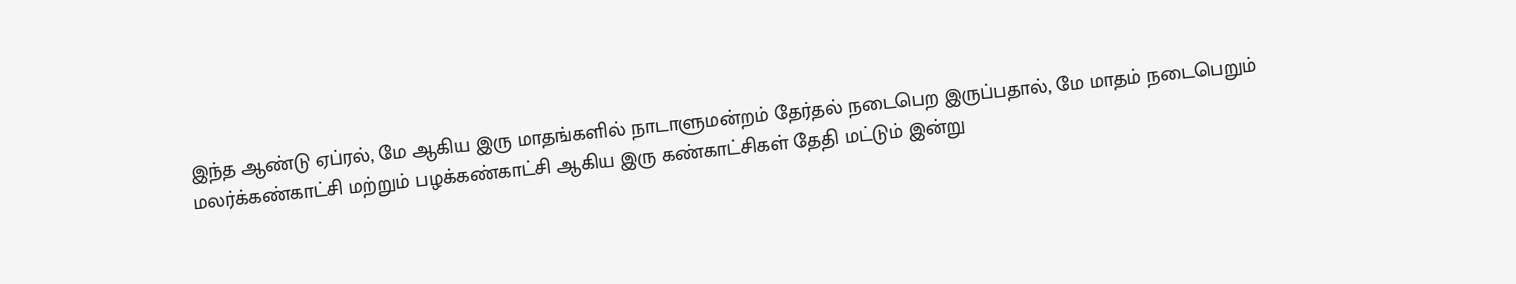இந்த ஆண்டு ஏப்ரல், மே ஆகிய இரு மாதங்களில் நாடாளுமன்றம் தேர்தல் நடைபெற இருப்பதால், மே மாதம் நடைபெறும் மலர்க்கண்காட்சி மற்றும் பழக்கண்காட்சி ஆகிய இரு கண்காட்சிகள் தேதி மட்டும் இன்று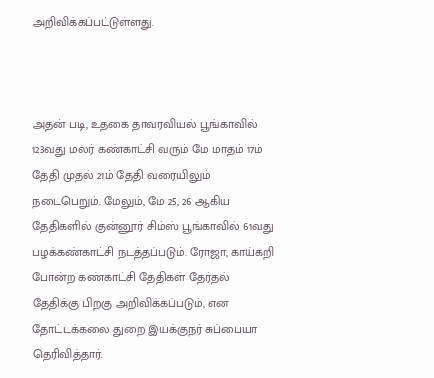அறிவிக்கப்பட்டுள்ளது.



அதன் படி, உதகை தாவரவியல் பூங்காவில் 123வது மலர் கண்காட்சி வரும் மே மாதம் 17ம் தேதி முதல் 21ம் தேதி வரையிலும் நடைபெறும். மேலும், மே 25, 26 ஆகிய தேதிகளில் குன்னூர் சிம்ஸ் பூங்காவில் 61வது பழக்கண்காட்சி நடத்தப்படும். ரோஜா, காய்கறி போன்ற கண்காட்சி தேதிகள் தேர்தல் தேதிக்கு பிறகு அறிவிக்கப்படும், என தோட்டக்கலை துறை இயக்குநர் சுப்பையா தெரிவித்தார்.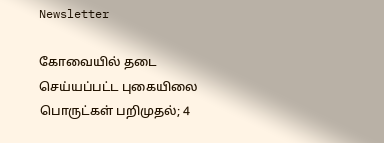Newsletter

கோவையில் தடை செய்யப்பட்ட புகையிலை பொருட்கள் பறிமுதல்; 4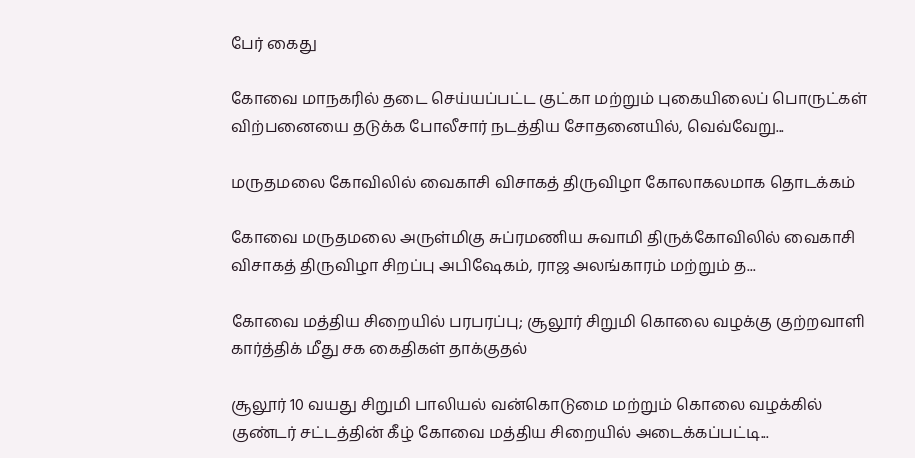பேர் கைது

கோவை மாநகரில் தடை செய்யப்பட்ட குட்கா மற்றும் புகையிலைப் பொருட்கள் விற்பனையை தடுக்க போலீசார் நடத்திய சோதனையில், வெவ்வேறு...

மருதமலை கோவிலில் வைகாசி விசாகத் திருவிழா கோலாகலமாக தொடக்கம்

கோவை மருதமலை அருள்மிகு சுப்ரமணிய சுவாமி திருக்கோவிலில் வைகாசி விசாகத் திருவிழா சிறப்பு அபிஷேகம், ராஜ அலங்காரம் மற்றும் த...

கோவை மத்திய சிறையில் பரபரப்பு; சூலூர் சிறுமி கொலை வழக்கு குற்றவாளி கார்த்திக் மீது சக கைதிகள் தாக்குதல்

சூலூர் 10 வயது சிறுமி பாலியல் வன்கொடுமை மற்றும் கொலை வழக்கில் குண்டர் சட்டத்தின் கீழ் கோவை மத்திய சிறையில் அடைக்கப்பட்டி...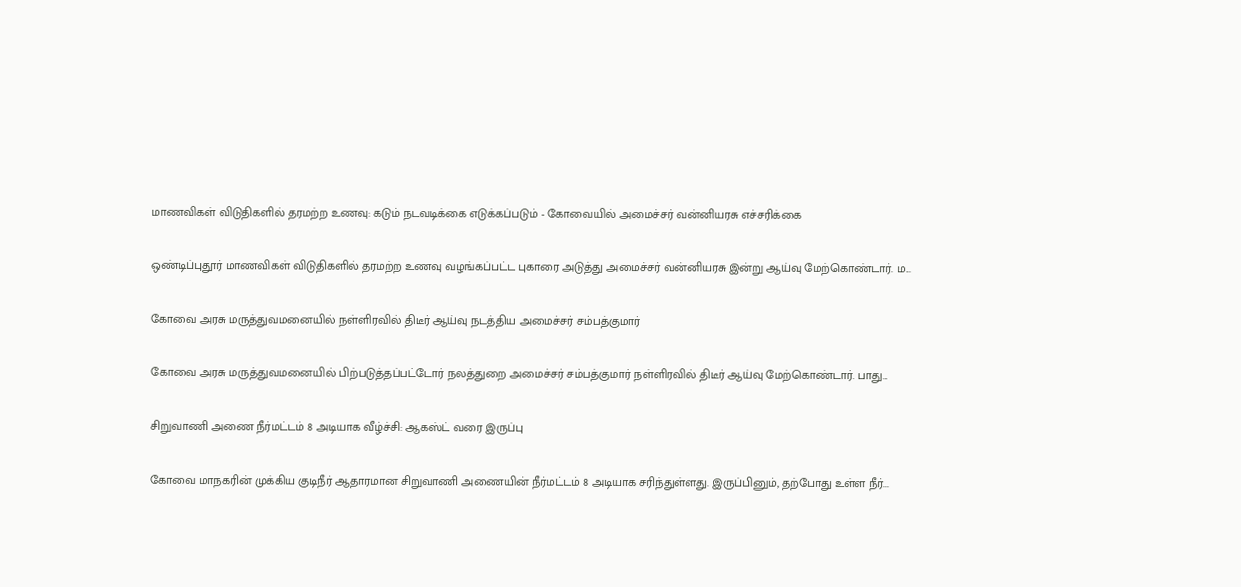மாணவிகள் விடுதிகளில் தரமற்ற உணவு: கடும் நடவடிக்கை எடுக்கப்படும் - கோவையில் அமைச்சர் வன்னியரசு எச்சரிக்கை

ஒண்டிப்புதூர் மாணவிகள் விடுதிகளில் தரமற்ற உணவு வழங்கப்பட்ட புகாரை அடுத்து அமைச்சர் வன்னியரசு இன்று ஆய்வு மேற்கொண்டார். ம...

கோவை அரசு மருத்துவமனையில் நள்ளிரவில் திடீர் ஆய்வு நடத்திய அமைச்சர் சம்பத்குமார்

கோவை அரசு மருத்துவமனையில் பிற்படுத்தப்பட்டோர் நலத்துறை அமைச்சர் சம்பத்குமார் நள்ளிரவில் திடீர் ஆய்வு மேற்கொண்டார். பாது...

சிறுவாணி அணை நீர்மட்டம் 8 அடியாக வீழ்ச்சி: ஆகஸ்ட் வரை இருப்பு

கோவை மாநகரின் முக்கிய குடிநீர் ஆதாரமான சிறுவாணி அணையின் நீர்மட்டம் 8 அடியாக சரிந்துள்ளது. இருப்பினும், தற்போது உள்ள நீர்...